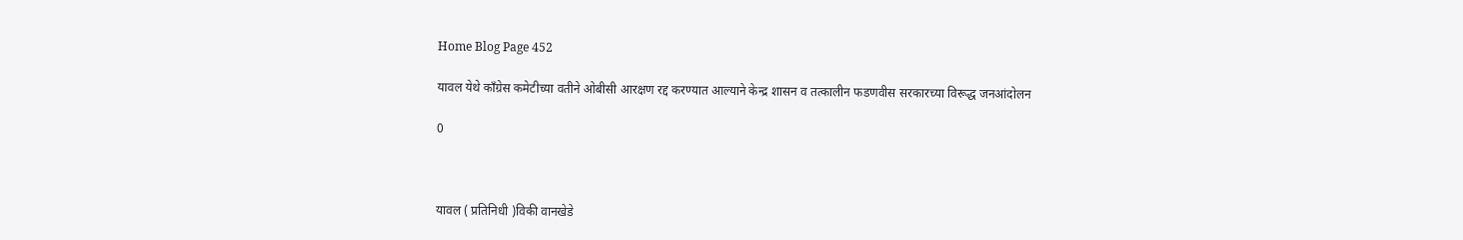Home Blog Page 452

यावल येथे काँग्रेस कमेटीच्या वतीने ओबीसी आरक्षण रद्द करण्यात आल्याने केन्द्र शासन व तत्कालीन फडणवीस सरकारच्या विरूद्ध जनआंदोलन

0



यावल ( प्रतिनिधी )विकी वानखेडे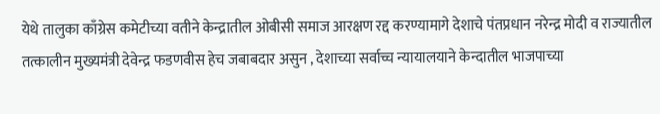येथे तालुका काँग्रेस कमेटीच्या वतीने केन्द्रातील ओबीसी समाज आरक्षण रद्द करण्यामागे देशाचे पंतप्रधान नरेन्द्र मोदी व राज्यातील तत्कालीन मुख्यमंत्री देवेन्द्र फडणवीस हेच जबाबदार असुन , देशाच्या सर्वाच्च न्यायालयाने केन्दातील भाजपाच्या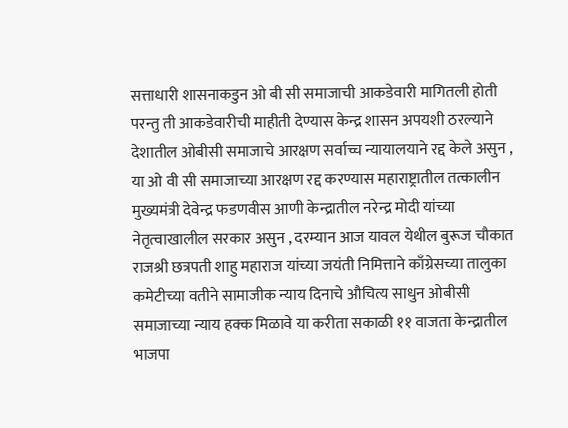सत्ताधारी शासनाकडुन ओ बी सी समाजाची आकडेवारी मागितली होती परन्तु ती आकडेवारीची माहीती देण्यास केन्द्र शासन अपयशी ठरल्याने देशातील ओबीसी समाजाचे आरक्षण सर्वाच्च न्यायालयाने रद्द केले असुन , या ओ वी सी समाजाच्या आरक्षण रद्द करण्यास महाराष्ट्रातील तत्कालीन मुख्यमंत्री देवेन्द्र फडणवीस आणी केन्द्रातील नरेन्द्र मोदी यांच्या नेतृत्वाखालील सरकार असुन , दरम्यान आज यावल येथील बुरूज चौकात राजश्री छत्रपती शाहु महाराज यांच्या जयंती निमित्ताने काँग्रेसच्या तालुका कमेटीच्या वतीने सामाजीक न्याय दिनाचे औचित्य साधुन ओबीसी समाजाच्या न्याय हक्क मिळावे या करीता सकाळी ११ वाजता केन्द्रातील भाजपा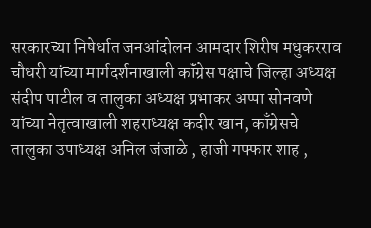सरकारच्या निषेर्धात जनआंदोलन आमदार शिरीष मधुकरराव चौधरी यांच्या मार्गदर्शनाखाली कॉंग्रेस पक्षाचे जिल्हा अध्यक्ष संदीप पाटील व तालुका अध्यक्ष प्रभाकर अप्पा सोनवणे यांच्या नेतृत्वाखाली शहराध्यक्ष कदीर खान, काँग्रेसचे तालुका उपाध्यक्ष अनिल जंजाळे , हाजी गफ्फार शाह ,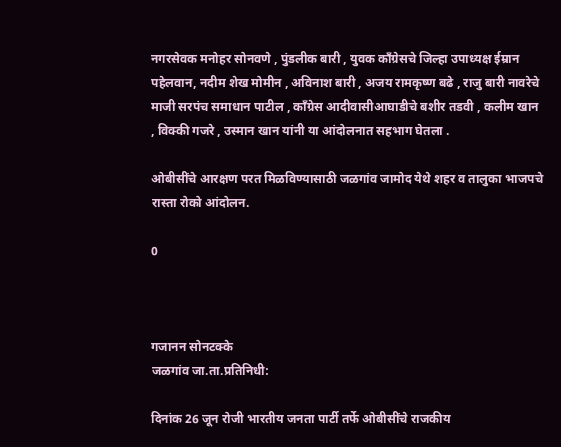नगरसेवक मनोहर सोनवणे , पुंडलीक बारी , युवक काँग्रेसचे जिल्हा उपाध्यक्ष ईम्रान पहेलवान, नदीम शेख मोमीन , अविनाश बारी , अजय रामकृष्ण बढे , राजु बारी नावरेचे माजी सरपंच समाधान पाटील , कॉंग्रेस आदीवासीआघाडीचे बशीर तडवी , कलीम खान , विक्की गजरे , उस्मान खान यांनी या आंदोलनात सहभाग घेतला .

ओबीसींचे आरक्षण परत मिळविण्यासाठी जळगांव जामोद येथे शहर व तालुका भाजपचे रास्ता रोको आंदोलन.

0



गजानन सोनटक्के
जळगांव जा.ता.प्रतिनिधी:

दिनांक 26 जून रोजी भारतीय जनता पार्टी तर्फे ओबीसींचे राजकीय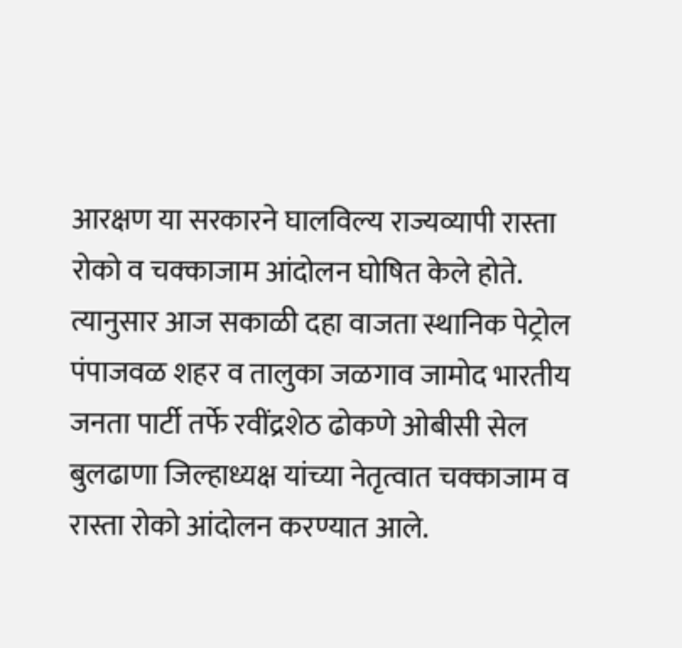आरक्षण या सरकारने घालविल्य राज्यव्यापी रास्ता रोको व चक्काजाम आंदोलन घोषित केले होते. त्यानुसार आज सकाळी दहा वाजता स्थानिक पेट्रोल पंपाजवळ शहर व तालुका जळगाव जामोद भारतीय जनता पार्टी तर्फे रवींद्रशेठ ढोकणे ओबीसी सेल बुलढाणा जिल्हाध्यक्ष यांच्या नेतृत्वात चक्काजाम व रास्ता रोको आंदोलन करण्यात आले.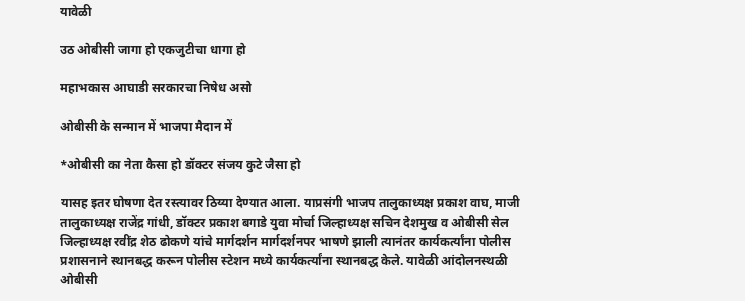यावेळी

उठ ओबीसी जागा हो एकजुटीचा धागा हो

महाभकास आघाडी सरकारचा निषेध असो

ओबीसी के सन्मान में भाजपा मैदान में

*ओबीसी का नेता कैसा हो डॉक्टर संजय कुटे जैसा हो

यासह इतर घोषणा देत रस्त्यावर ठिय्या देण्यात आला. याप्रसंगी भाजप तालुकाध्यक्ष प्रकाश वाघ, माजी तालुकाध्यक्ष राजेंद्र गांधी, डॉक्टर प्रकाश बगाडे युवा मोर्चा जिल्हाध्यक्ष सचिन देशमुख व ओबीसी सेल जिल्हाध्यक्ष रवींद्र शेठ ढोकणे यांचे मार्गदर्शन मार्गदर्शनपर भाषणे झाली त्यानंतर कार्यकर्त्यांना पोलीस प्रशासनाने स्थानबद्ध करून पोलीस स्टेशन मध्ये कार्यकर्त्यांना स्थानबद्ध केले. यावेळी आंदोलनस्थळी ओबीसी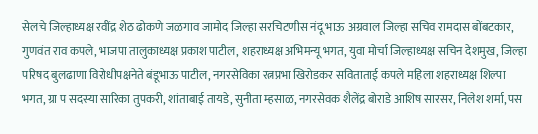सेलचे जिल्हाध्यक्ष रवींद्र शेठ ढोकणे जळगाव जामोद जिल्हा सरचिटणीस नंदू भाऊ अग्रवाल जिल्हा सचिव रामदास बोंबटकार, गुणवंत राव कपले, भाजपा तालुकाध्यक्ष प्रकाश पाटील, शहराध्यक्ष अभिमन्यू भगत, युवा मोर्चा जिल्हाध्यक्ष सचिन देशमुख, जिल्हा परिषद बुलढाणा विरोधीपक्षनेते बंडूभाऊ पाटील, नगरसेविका रत्नप्रभा खिरोडकर सविताताई कपले महिला शहराध्यक्ष शिल्पा भगत, ग्रा प सदस्या सारिका तुपकरी, शांताबाई तायडे, सुनीता म्हसाळ, नगरसेवक शैलेंद्र बोराडे आशिष सारसर, निलेश शर्मा, पस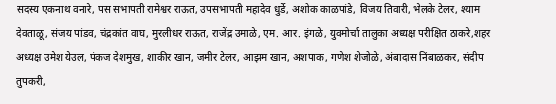सदस्य एकनाथ वनारे, पस सभापती रामेश्वर राऊत, उपसभापती महादेव धुर्डे, अशोक काळपांडे, विजय तिवारी, भेलके टेलर, श्याम देवताळू, संजय पांडव, चंद्रकांत वाघ, मुरलीधर राऊत, राजेंद्र उमाळे, एम. आर. इंगळे, युवमोर्चा तालुका अध्यक्ष परीक्षित ठाकरे,शहर अध्यक्ष उमेश येउल, पंकज देशमुख, शाकीर खान, जमीर टेलर, आझम खान, अशपाक, गणेश शेजोळे, अंबादास निंबाळकर, संदीप तुपकरी,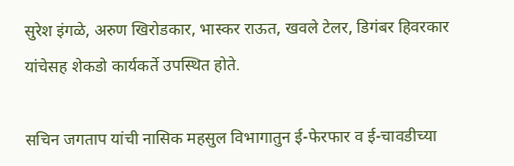सुरेश इंगळे, अरुण खिरोडकार, भास्कर राऊत, खवले टेलर, डिगंबर हिवरकार यांचेसह शेकडो कार्यकर्ते उपस्थित होते.

सचिन जगताप यांची नासिक महसुल विभागातुन ई-फेरफार व ई-चावडीच्या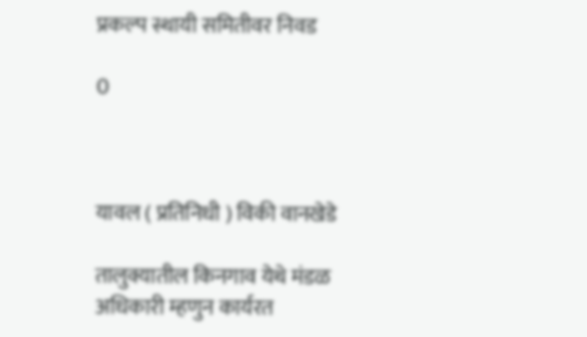प्रकल्प स्थायी समितीवर निवड

0



यावल ( प्रतिनिधी ) विकी वानखेडे

तालुक्यातील किनगाव येथे मंडळ अधिकारी म्हणुन कार्यरत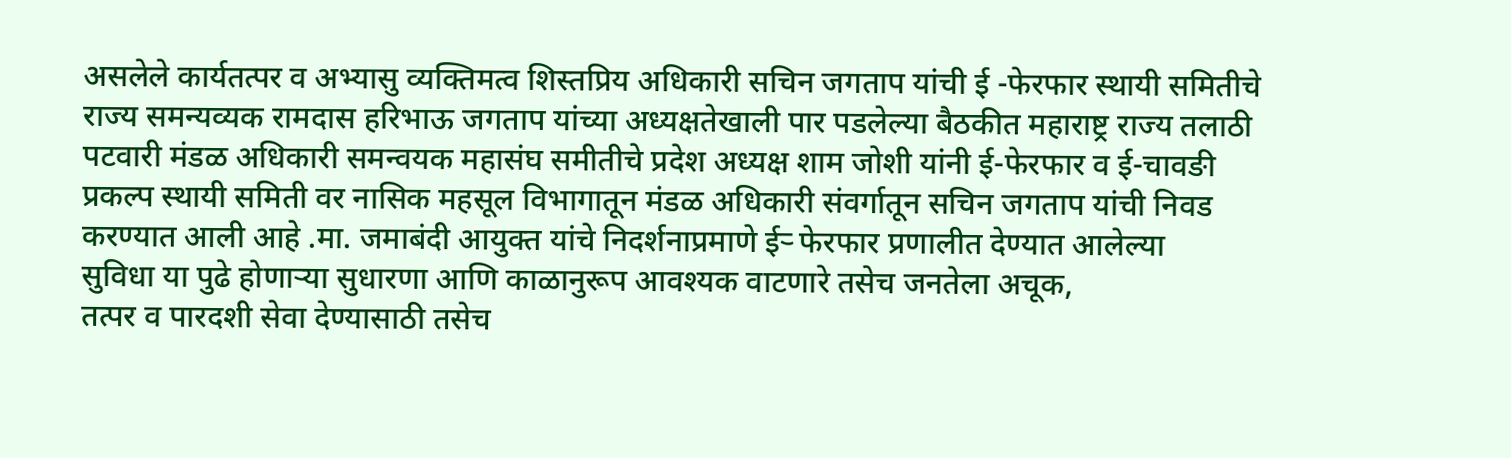असलेले कार्यतत्पर व अभ्यासु व्यक्तिमत्व शिस्तप्रिय अधिकारी सचिन जगताप यांची ई -फेरफार स्थायी समितीचे राज्य समन्यव्यक रामदास हरिभाऊ जगताप यांच्या अध्यक्षतेखाली पार पडलेल्या बैठकीत महाराष्ट्र राज्य तलाठी पटवारी मंडळ अधिकारी समन्वयक महासंघ समीतीचे प्रदेश अध्यक्ष शाम जोशी यांनी ई-फेरफार व ई-चावङी प्रकल्प स्थायी समिती वर नासिक महसूल विभागातून मंडळ अधिकारी संवर्गातून सचिन जगताप यांची निवड करण्यात आली आहे .मा. जमाबंदी आयुक्त यांचे निदर्शनाप्रमाणे ईर्‍ फेरफार प्रणालीत देण्यात आलेल्या
सुविधा या पुढे होणाऱ्या सुधारणा आणि काळानुरूप आवश्यक वाटणारे तसेच जनतेला अचूक,
तत्पर व पारदशी सेवा देण्यासाठी तसेच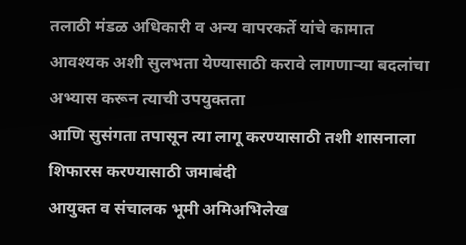तलाठी मंडळ अधिकारी व अन्य वापरकर्ते यांचे कामात
आवश्यक अशी सुलभता येण्यासाठी करावे लागणाऱ्या बदलांचा अभ्यास करून त्याची उपयुक्तता
आणि सुसंगता तपासून त्या लागू करण्यासाठी तशी शासनाला शिफारस करण्यासाठी जमाबंदी
आयुक्त व संचालक भूमी अमिअभिलेख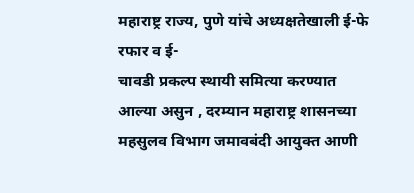महाराष्ट्र राज्य, पुणे यांचे अध्यक्षतेखाली ई-फे रफार व ई-
चावडी प्रकल्प स्थायी समित्या करण्यात आल्या असुन , दरम्यान महाराष्ट्र शासनच्या महसुलव विभाग जमावबंदी आयुक्त आणी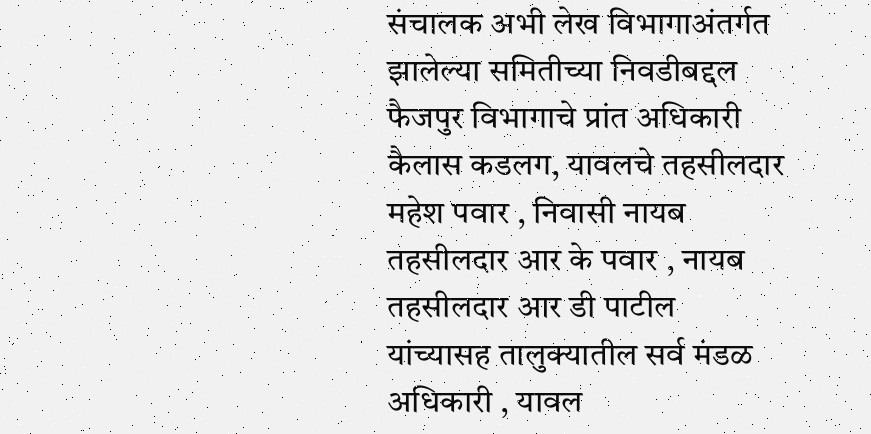संचालक अभी लेख विभागाअंतर्गत झालेल्या समितीच्या निवडीबद्दल फैजपुर विभागाचे प्रांत अधिकारी कैलास कडलग, यावलचे तहसीलदार महेश पवार , निवासी नायब तहसीलदार आर के पवार , नायब तहसीलदार आर डी पाटील यांच्यासह तालुक्यातील सर्व मंडळ अधिकारी , यावल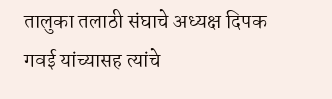तालुका तलाठी संघाचे अध्यक्ष दिपक गवई यांच्यासह त्यांचे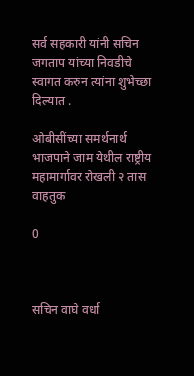सर्व सहकारी यांनी सचिन जगताप यांच्या निवडीचे स्वागत करुन त्यांना शुभेच्छा दिल्यात .

ओबीसींच्या समर्थनार्थ भाजपाने जाम येथील राष्ट्रीय महामार्गावर रोखली २ तास वाहतुक

0



सचिन वाघे वर्धा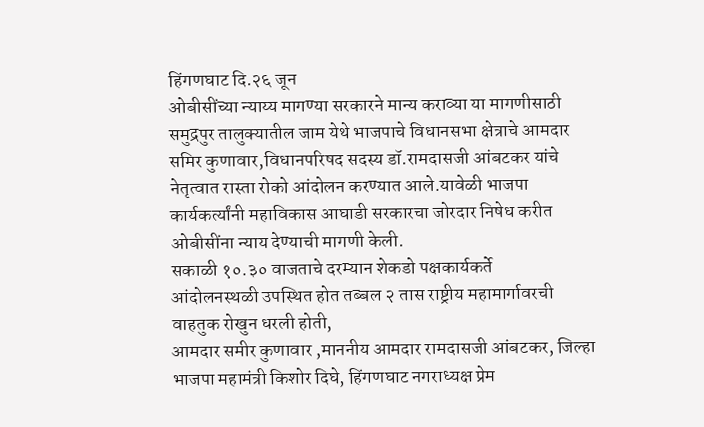हिंगणघाट दि.२६ जून
ओबीसींच्या न्याय्य मागण्या सरकारने मान्य कराव्या या मागणीसाठी समुद्रपुर तालुक्यातील जाम येथे भाजपाचे विधानसभा क्षेत्राचे आमदार समिर कुणावार,विधानपरिषद सदस्य डॉ.रामदासजी आंबटकर यांचे नेतृत्वात रास्ता रोको आंदोलन करण्यात आले.यावेळी भाजपा कार्यकर्त्यांनी महाविकास आघाडी सरकारचा जोरदार निषेध करीत ओबीसींना न्याय देण्याची मागणी केली.
सकाळी १०.३० वाजताचे दरम्यान शेकडो पक्षकार्यकर्ते
आंदोलनस्थळी उपस्थित होत तब्बल २ तास राष्ट्रीय महामार्गावरची वाहतुक रोखुन धरली होती,
आमदार समीर कुणावार ,माननीय आमदार रामदासजी आंबटकर, जिल्हा भाजपा महामंत्री किशोर दिघे, हिंगणघाट नगराध्यक्ष प्रेम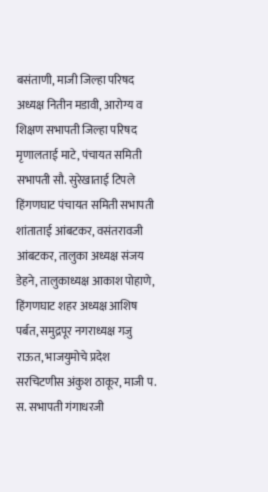बसंताणी, माजी जिल्हा परिषद अध्यक्ष नितीन मडावी, आरोग्य व शिक्षण सभापती जिल्हा परिषद मृणालताई माटे, पंचायत समिती सभापती सौ. सुरेखाताई टिपले हिंगणघाट पंचायत समिती सभापती शांताताई आंबटकर, वसंतरावजी आंबटकर, तालुका अध्यक्ष संजय डेहने, तालुकाध्यक्ष आकाश पोहाणे, हिंगणघाट शहर अध्यक्ष आशिष पर्बत, समुद्रपूर नगराध्यक्ष गजु राऊत, भाजयुमोचे प्रदेश सरचिटणीस अंकुश ठाकूर, माजी प. स. सभापती गंगाधरजी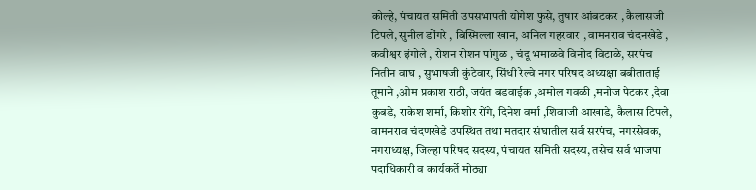कोल्हे, पंचायत समिती उपसभापती योगेश फुसे, तुषार आंबटकर , कैलासजी टिपले, सुनील डोंगरे , बिस्मिल्ला खान, अनिल गहरवार , वामनराव चंदनखेडे , कवीश्वर इंगोले , रोशन रोशन पांगुळ , चंदू भमाळवे विनोद विटाळे, सरपंच नितीन वाघ , सुभाषजी कुंटेवार, सिंधी रेल्वे नगर परिषद अध्यक्षा बबीताताई तूमाने ,ओम प्रकाश राठी, जयंत बडवाईक ,अमोल गवळी ,मनोज पेटकर ,देवा कुबडे, राकेश शर्मा, किशोर रोंगे, दिनेश वर्मा ,शिवाजी आखाडे, कैलास टिपले, वामनराव चंदणखेडे उपस्थित तथा मतदार संघातील सर्व सरपंच, नगरसेवक, नगराध्यक्ष, जिल्हा परिषद सदस्य, पंचायत समिती सदस्य, तसेच सर्व भाजपा पदाधिकारी व कार्यकर्ते मोठ्या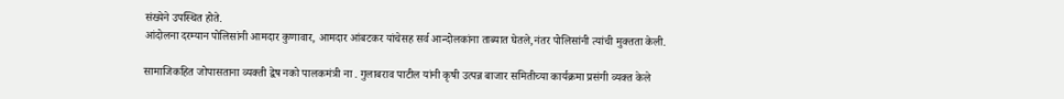संख्येने उपस्थित होते.
आंदोलना दरम्यान पोलिसांनी आमदार कुणावार, आमदार आंबटकर यांचेसह सर्व आन्दोलकांना ताब्यात घेतले,नंतर पोलिसांनी त्यांची मुक्तता केली.

सामाजिकहित जोपासताना व्यक्ती द्वेष नको पालकमंत्री ना . गुलाबराव पाटील यांनी कृषी उत्पन्न बाजार समितीच्या कार्यक्रमा प्रसंगी व्यक्त केले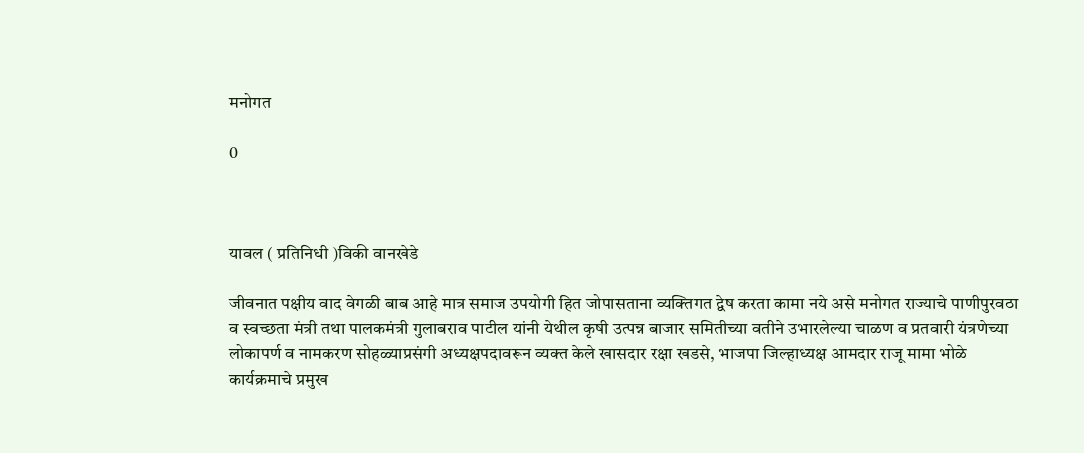मनोगत

0



यावल ( प्रतिनिधी )विकी वानखेडे

जीवनात पक्षीय वाद वेगळी बाब आहे मात्र समाज उपयोगी हित जोपासताना व्यक्तिगत द्वेष करता कामा नये असे मनोगत राज्याचे पाणीपुरवठा व स्वच्छता मंत्री तथा पालकमंत्री गुलाबराव पाटील यांनी येथील कृषी उत्पन्न बाजार समितीच्या वतीने उभारलेल्या चाळण व प्रतवारी यंत्रणेच्या लोकापर्ण व नामकरण सोहळ्याप्रसंगी अध्यक्षपदावरून व्यक्त केले खासदार रक्षा खडसे, भाजपा जिल्हाध्यक्ष आमदार राजू मामा भोळे कार्यक्रमाचे प्रमुख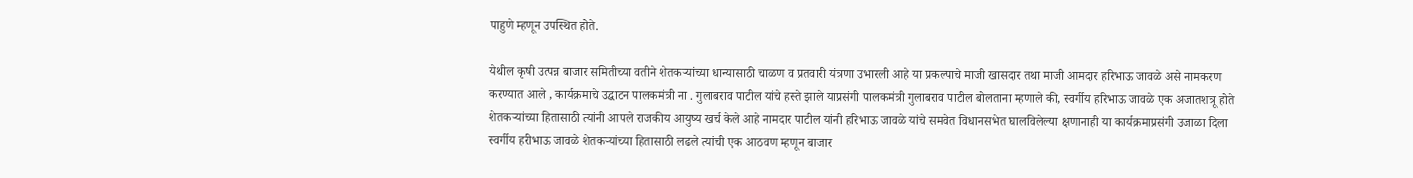पाहुणे म्हणून उपस्थित होते.

येथील कृषी उत्पन्न बाजार समितीच्या वतीने शेतकऱ्यांच्या धान्यासाठी चाळण व प्रतवारी यंत्रणा उभारली आहे या प्रकल्पाचे माजी खासदार तथा माजी आमदार हरिभाऊ जावळे असे नामकरण करण्यात आले , कार्यक्रमाचे उद्घाटन पालकमंत्री ना . गुलाबराव पाटील यांचे हस्ते झाले याप्रसंगी पालकमंत्री गुलाबराव पाटील बोलताना म्हणाले की, स्वर्गीय हरिभाऊ जावळे एक अजातशत्रू होते शेतकऱ्यांच्या हितासाठी त्यांनी आपले राजकीय आयुष्य खर्च केले आहे नामदार पाटील यांनी हरिभाऊ जावळे यांचे समवेत विधानसभेत घालविलेल्या क्षणानाही या कार्यक्रमाप्रसंगी उजाळा दिला स्वर्गीय हरीभाऊ जावळे शेतकऱ्यांच्या हितासाठी लढले त्यांची एक आठवण म्हणून बाजार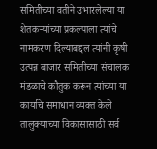समितीच्या वतीने उभारलेल्या या शेतकऱ्यांच्या प्रकल्पाला त्यांचे नामकरण दिल्याबद्दल त्यांनी कृषी उत्पन्न बाजार समितीच्या संचालक मंडळाचे कौतुक करून त्यांच्या या कार्याचे समाधान व्यक्त केले
तालुक्याच्या विकासासाठी सर्व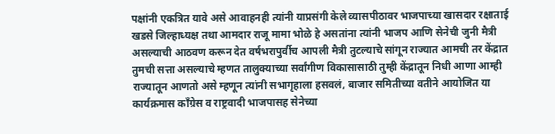पक्षांनी एकत्रित यावे असे आवाहनही त्यांनी याप्रसंगी केले व्यासपीठावर भाजपाच्या खासदार रक्षाताई खडसे जिल्हाध्यक्ष तथा आमदार राजू मामा भोळे हे असतांना त्यांनी भाजप आणि सेनेची जुनी मैत्री असल्याची आठवण करून देत वर्षभरापुर्वीच आपली मैत्री तुटल्याचे सांगून राज्यात आमची तर केंद्रात तुमची सत्ता असल्याचे म्हणत तालुक्याच्या सर्वांगीण विकासासाठी तुम्ही केंद्रातून निधी आणा आम्ही राज्यातून आणतो असे म्हणून त्यांनी सभागृहाला हसवलं, बाजार समितीच्या वतीने आयोजित या कार्यक्रमास काँग्रेस व राष्ट्रवादी भाजपासह सेनेच्या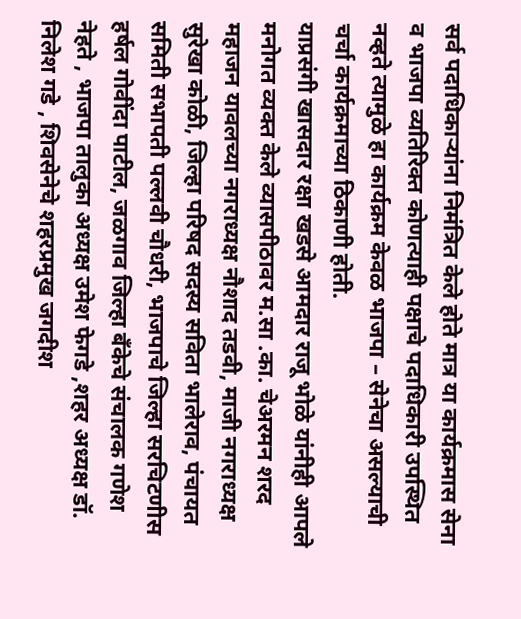सर्व पदाधिकाऱ्यांना निमंत्रित केले होते मात्र या कार्यक्रमास सेना व भाजपा व्यतिरिक्त कोणत्याही पक्षाचे पदाधिकारी उपस्थित नव्हते त्यामुळे हा कार्यक्रम केवळ भाजपा – सेनेचा असल्याची चर्चा कार्यक्रमाच्या ठिकाणी होती.
याप्रसंगी खासदार रक्षा खडसे आमदार राजू भोळे यांनीही आपले मनोगत व्यक्त केले व्यासपीठावर म.सा .का. चेअरमन शरद महाजन यावलच्या नगराध्यक्ष नौशाद तडवी, माजी नगराध्यक्ष सुरेखा कोळी, जिल्हा परिषद सदस्य सविता भालेराव, पंचायत समिती सभापती पल्लवी चौधरी, भाजपाचे जिल्हा सरचिटणीस हर्षल गोवींदा पाटील, जळगाव जिल्हा बँकेचे संचालक गणेश नेहते , भाजपा तालुका अध्यक्ष उमेश फेगडे ,शहर अध्यक्ष डॉ. निलेश गडे , शिवसेनेचे शहरप्रमुख जगदीश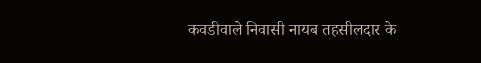कवडीवाले निवासी नायब तहसीलदार के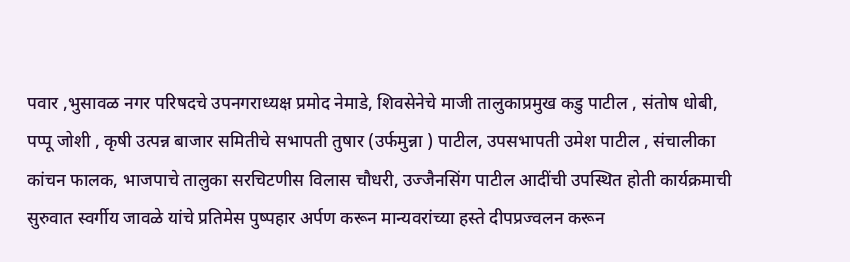पवार ,भुसावळ नगर परिषदचे उपनगराध्यक्ष प्रमोद नेमाडे, शिवसेनेचे माजी तालुकाप्रमुख कडु पाटील , संतोष धोबी, पप्पू जोशी , कृषी उत्पन्न बाजार समितीचे सभापती तुषार (उर्फमुन्ना ) पाटील, उपसभापती उमेश पाटील , संचालीका कांचन फालक, भाजपाचे तालुका सरचिटणीस विलास चौधरी, उज्जैनसिंग पाटील आदींची उपस्थित होती कार्यक्रमाची सुरुवात स्वर्गीय जावळे यांचे प्रतिमेस पुष्पहार अर्पण करून मान्यवरांच्या हस्ते दीपप्रज्वलन करून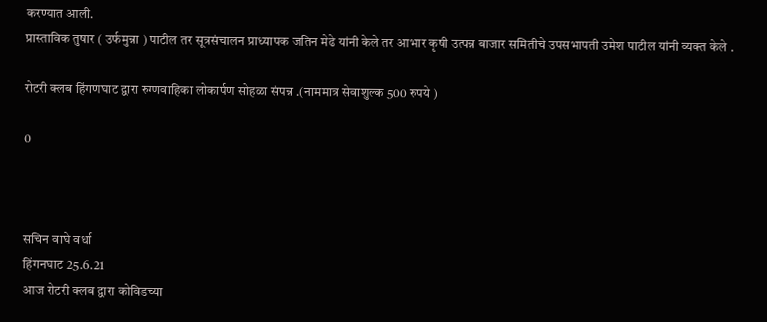करण्यात आली.
प्रास्ताविक तुषार ( उर्फमुन्ना ) पाटील तर सूत्रसंचालन प्राध्यापक जतिन मेढे यांनी केले तर आभार कृषी उत्पन्न बाजार समितीचे उपसभापती उमेश पाटील यांनी व्यक्त केले .

रोटरी क्लब हिंगणघाट द्वारा रुग्णवाहिका लोकार्पण सोहळा संपन्न .(नाममात्र सेवाशुल्क 500 रुपये )

0



सचिन वाघे वर्धा
हिंगनघाट 25.6.21
आज रोटरी क्लब द्वारा कोविडच्या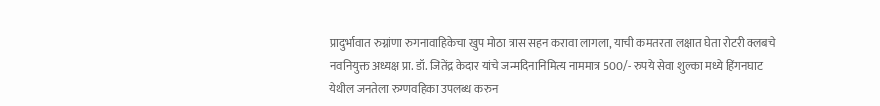प्रादुर्भावात रुग्नांणा रुगनावाहिकेचा खुप मोठा त्रास सहन करावा लागला, याची कमतरता लक्षात घेता रोटरी क्लबचे नवनियुक्त अध्यक्ष प्रा. डॉ. जितेंद्र केदार यांचे जन्मदिनानिमित्य नाममात्र 500/- रुपये सेवा शुल्का मध्ये हिंगनघाट येथील जनतेला रुग्णवहिका उपलब्ध करुन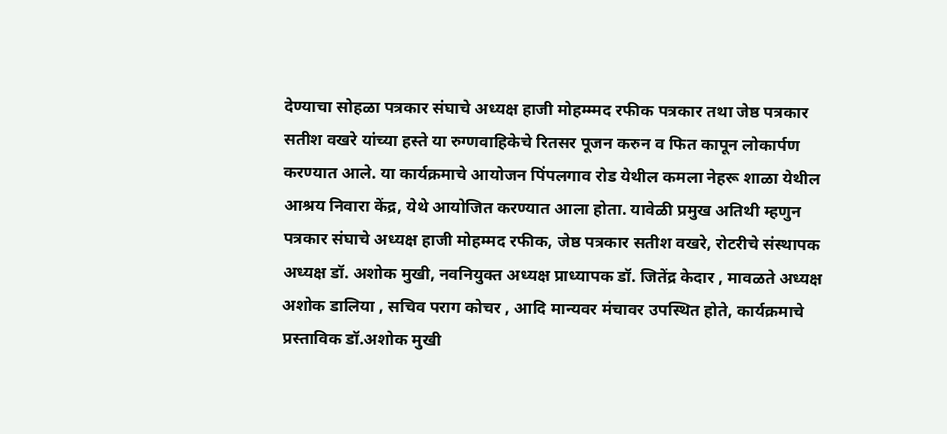देण्याचा सोहळा पत्रकार संघाचे अध्यक्ष हाजी मोहम्म्मद रफीक पत्रकार तथा जेष्ठ पत्रकार सतीश वखरे यांच्या हस्ते या रुग्णवाहिकेचे रितसर पूजन करुन व फित कापून लोकार्पण करण्यात आले. या कार्यक्रमाचे आयोजन पिंपलगाव रोड येथील कमला नेहरू शाळा येथील आश्रय निवारा केंद्र, येथे आयोजित करण्यात आला होता. यावेळी प्रमुख अतिथी म्हणुन पत्रकार संघाचे अध्यक्ष हाजी मोहम्मद रफीक, जेष्ठ पत्रकार सतीश वखरे, रोटरीचे संस्थापक अध्यक्ष डॉ. अशोक मुखी, नवनियुक्त अध्यक्ष प्राध्यापक डॉ. जितेंद्र केदार , मावळते अध्यक्ष अशोक डालिया , सचिव पराग कोचर , आदि मान्यवर मंचावर उपस्थित होते, कार्यक्रमाचे प्रस्ताविक डॉ.अशोक मुखी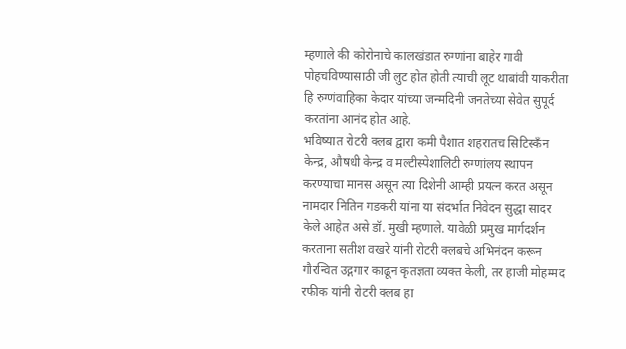म्हणाले की कोरोनाचे कालखंडात रुग्णांना बाहेर गावी पोहचविण्यासाठी जी लुट होत होती त्याची लूट थाबांवी याकरीता हि रुग्णंवाहिका केदार यांच्या जन्मदिनी जनतेच्या सेवेत सुपूर्द करतांना आनंद होत आहे.
भविष्यात रोटरी क्लब द्वारा कमी पैशात शहरातच सिटिस्कँन केन्द्र, औषधी केन्द्र व मल्टीस्पेशालिटी रुग्णांलय स्थापन करण्याचा मानस असून त्या दिशेनी आम्ही प्रयत्न करत असून नामदार नितिन गडकरी यांना या संदर्भात निवेदन सुद्धा सादर केले आहेत असे डॉ. मुखी म्हणाले. यावेळी प्रमुख मार्गदर्शन करताना सतीश वखरे यांनी रोटरी क्लबचे अभिनंदन करून गौरन्वित उद्गगार काढून कृतज्ञता व्यक्त केली, तर हाजी मोहम्मद रफीक यांनी रोटरी क्लब हा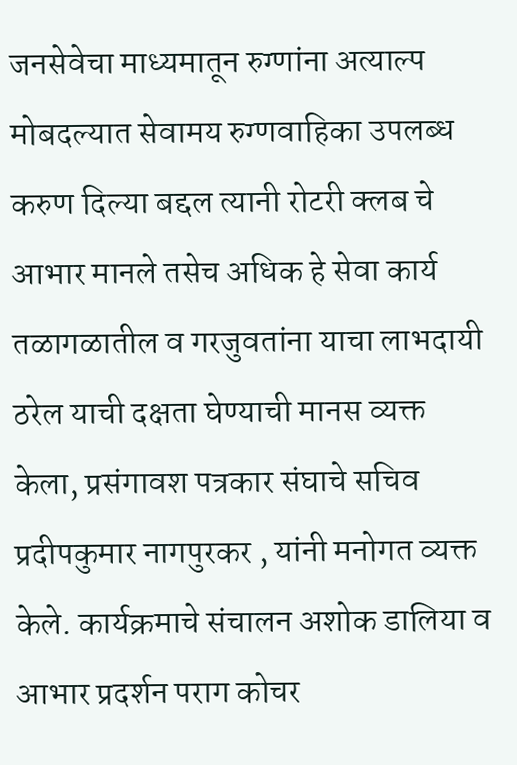जनसेवेचा माध्यमातून रुग्णांना अत्याल्प मोबदल्यात सेवामय रुग्णवाहिका उपलब्ध करुण दिल्या बद्दल त्यानी रोटरी क्लब चे आभार मानले तसेच अधिक हे सेवा कार्य तळागळातील व गरजुवतांना याचा लाभदायी ठरेल याची दक्षता घेण्याची मानस व्यक्त केला, प्रसंगावश पत्रकार संघाचे सचिव प्रदीपकुमार नागपुरकर , यांनी मनोगत व्यक्त केले. कार्यक्रमाचे संचालन अशोक डालिया व आभार प्रदर्शन पराग कोचर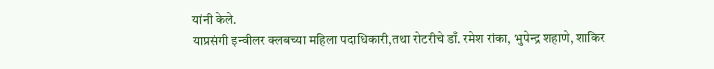यांनी केले.
याप्रसंगी इन्वीलर क्लबच्या महिला पदाधिकारी,तथा रोटरीचे डाँ. रमेश रांका, भुपेन्द्र शहाणे, शाकिर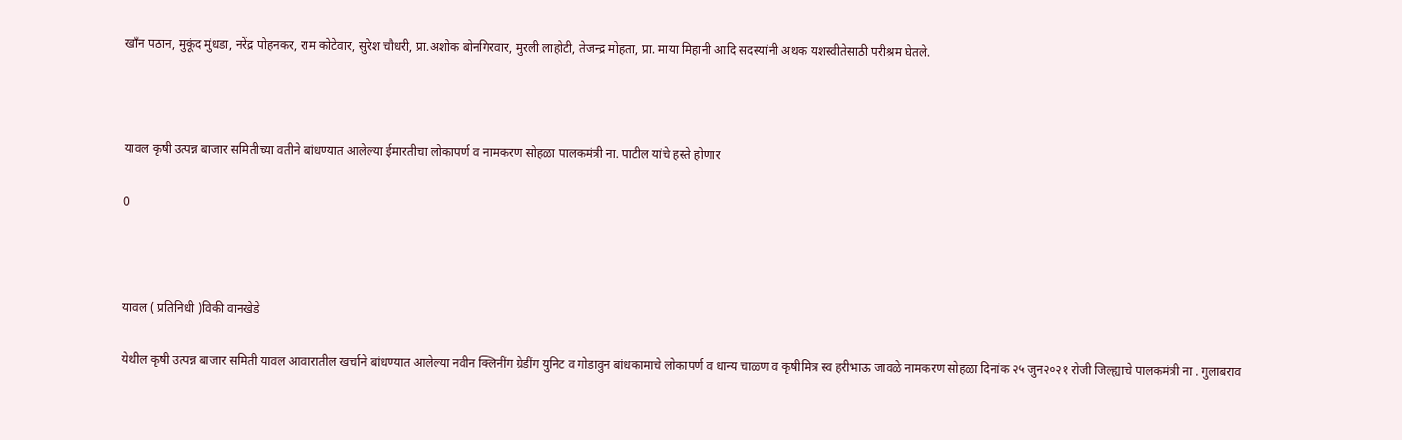खाँन पठान, मुकूंद मुंधडा, नरेंद्र पोहनकर, राम कोटेवार, सुरेश चौधरी, प्रा.अशोक बोनगिरवार, मुरली लाहोटी, तेजन्द्र मोहता, प्रा. माया मिहानी आदि सदस्यांनी अथक यशस्वीतेसाठी परीश्रम घेतले.



यावल कृषी उत्पन्न बाजार समितीच्या वतीने बांधण्यात आलेल्या ईमारतीचा लोकापर्ण व नामकरण सोहळा पालकमंत्री ना. पाटील यांचे हस्ते होणार

0



यावल ( प्रतिनिधी )विकी वानखेडे

येथील कृषी उत्पन्न बाजार समिती यावल आवारातील खर्चाने बांधण्यात आलेल्या नवीन क्लिनींग ग्रेडींग युनिट व गोडावुन बांधकामाचे लोकापर्ण व धान्य चाळ्ण व कृषीमित्र स्व हरीभाऊ जावळे नामकरण सोहळा दिनांक २५ जुन२०२१ रोजी जिल्ह्याचे पालकमंत्री ना . गुलाबराव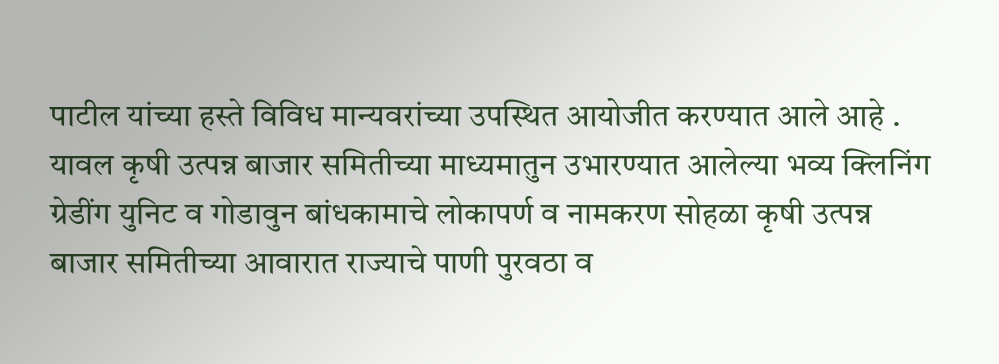पाटील यांच्या हस्ते विविध मान्यवरांच्या उपस्थित आयोजीत करण्यात आले आहे . यावल कृषी उत्पन्न बाजार समितीच्या माध्यमातुन उभारण्यात आलेल्या भव्य क्लिनिंग ग्रेडींग युनिट व गोडावुन बांधकामाचे लोकापर्ण व नामकरण सोहळा कृषी उत्पन्न बाजार समितीच्या आवारात राज्याचे पाणी पुरवठा व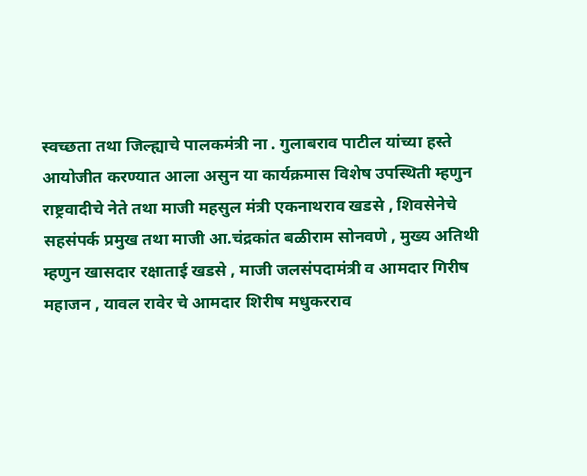स्वच्छता तथा जिल्ह्याचे पालकमंत्री ना . गुलाबराव पाटील यांच्या हस्ते आयोजीत करण्यात आला असुन या कार्यक्रमास विशेष उपस्थिती म्हणुन राष्ट्रवादीचे नेते तथा माजी महसुल मंत्री एकनाथराव खडसे , शिवसेनेचे सहसंपर्क प्रमुख तथा माजी आ.चंद्रकांत बळीराम सोनवणे , मुख्य अतिथी म्हणुन खासदार रक्षाताई खडसे , माजी जलसंपदामंत्री व आमदार गिरीष महाजन , यावल रावेर चे आमदार शिरीष मधुकरराव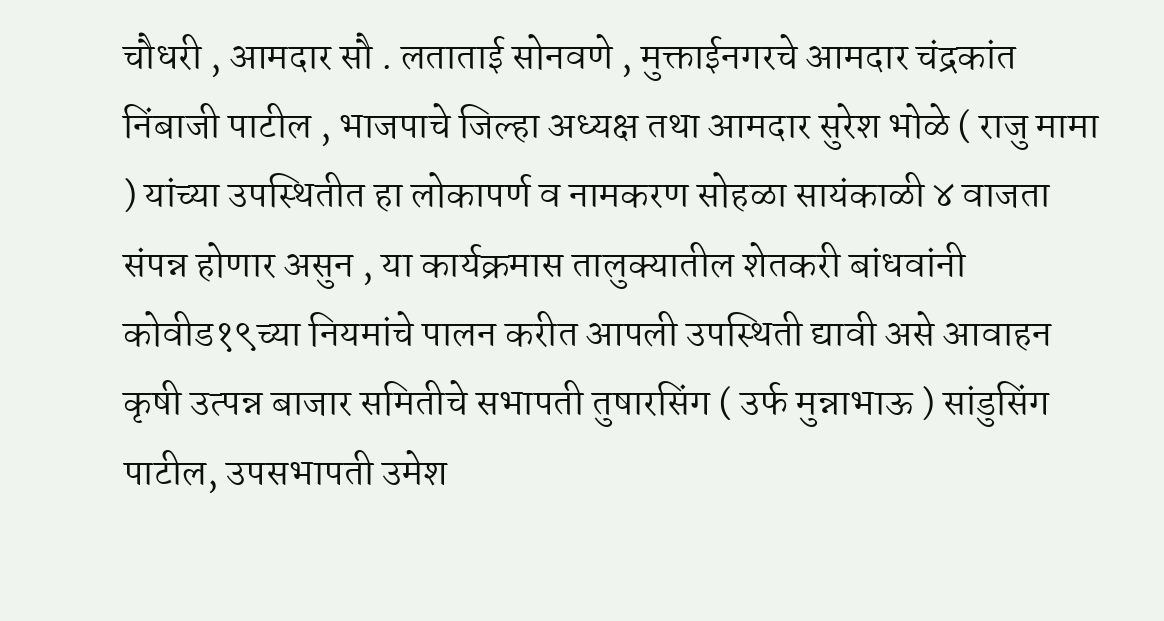चौधरी , आमदार सौ . लताताई सोनवणे , मुक्ताईनगरचे आमदार चंद्रकांत निंबाजी पाटील , भाजपाचे जिल्हा अध्यक्ष तथा आमदार सुरेश भोळे ( राजु मामा ) यांच्या उपस्थितीत हा लोकापर्ण व नामकरण सोहळा सायंकाळी ४ वाजता संपन्न होणार असुन , या कार्यक्रमास तालुक्यातील शेतकरी बांधवांनी कोवीड१९च्या नियमांचे पालन करीत आपली उपस्थिती द्यावी असे आवाहन कृषी उत्पन्न बाजार समितीचे सभापती तुषारसिंग ( उर्फ मुन्नाभाऊ ) सांडुसिंग पाटील, उपसभापती उमेश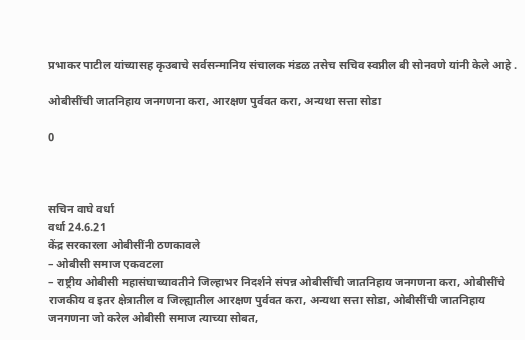प्रभाकर पाटील यांच्यासह कृउबाचे सर्वसन्मानिय संचालक मंडळ तसेच सचिव स्वप्नील बी सोनवणे यांनी केले आहे .

ओबीसींची जातनिहाय जनगणना करा, आरक्षण पुर्ववत करा, अन्यथा सत्ता सोडा

0



सचिन वाघे वर्धा
वर्धा 24.6.21
केंद्र सरकारला ओबीसींनी ठणकावले
– ओबीसी समाज एकवटला
– राष्ट्रीय ओबीसी महासंघाच्यावतीने जिल्हाभर निदर्शने संपन्न ओबीसींची जातनिहाय जनगणना करा, ओबीसींचे राजकीय व इतर क्षेत्रातील व जिल्ह्यातील आरक्षण पुर्ववत करा, अन्यथा सत्ता सोडा, ओबीसींची जातनिहाय जनगणना जो करेल ओबीसी समाज त्याच्या सोबत,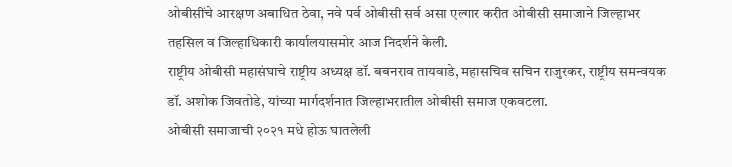ओबीसींचे आरक्षण अबाधित ठेवा, नवे पर्व ओबीसी सर्व असा एल्गार करीत ओबीसी समाजाने जिल्हाभर तहसिल व जिल्हाधिकारी कार्यालयासमोर आज निदर्शने केली.
राष्ट्रीय ओबीसी महासंघाचे राष्ट्रीय अध्यक्ष डॉ. बबनराव तायवाडे, महासचिव सचिन राजुरकर, राष्ट्रीय समन्वयक डॉ. अशोक जिवतोडे, यांच्या मार्गदर्शनात जिल्हाभरातील ओबीसी समाज एकवटला.
ओबीसी समाजाची २०२१ मधे होऊ घातलेली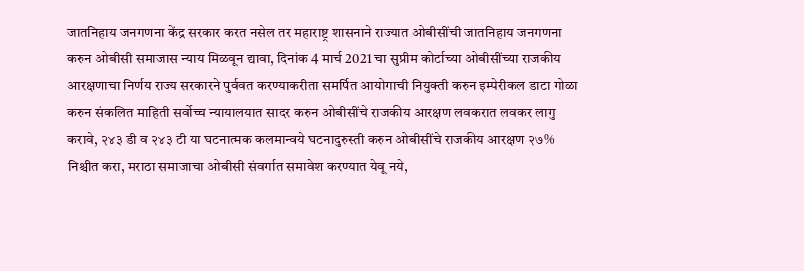जातनिहाय जनगणना केंद्र सरकार करत नसेल तर महाराष्ट्र शासनाने राज्यात ओबीसींची जातनिहाय जनगणना करुन ओबीसी समाजास न्याय मिळवून द्यावा, दिनांक 4 मार्च 2021 चा सुप्रीम कोर्टाच्या ओबीसींच्या राजकीय आरक्षणाचा निर्णय राज्य सरकारने पुर्ववत करण्याकरीता समर्पित आयोगाची नियुक्ती करुन इम्पेरीकल डाटा गोळा करुन संकलित माहिती सर्वोच्च न्यायालयात सादर करुन ओबीसींचे राजकीय आरक्षण लवकरात लवकर लागु करावे, २४३ डी व २४३ टी या घटनात्मक कलमान्वये घटनादुरुस्ती करुन ओबीसींचे राजकीय आरक्षण २७% निश्चीत करा, मराठा समाजाचा ओबीसी संवर्गात समावेश करण्यात येवू नये,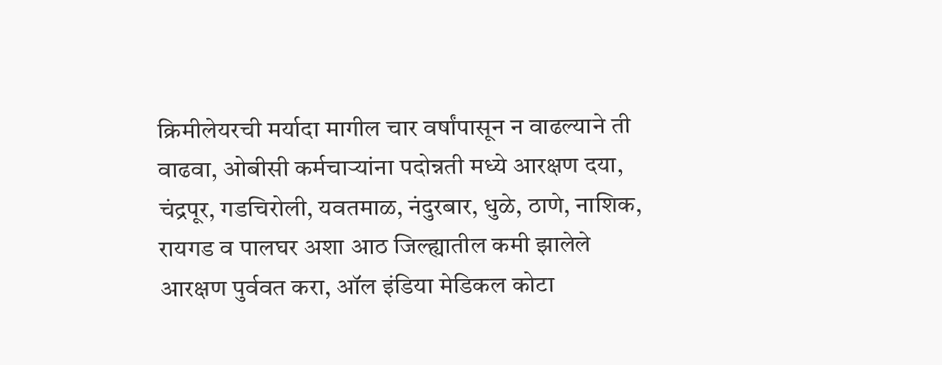क्रिमीलेयरची मर्यादा मागील चार वर्षांपासून न वाढल्याने ती वाढवा, ओबीसी कर्मचाऱ्यांना पदोन्नती मध्ये आरक्षण दया, चंद्रपूर, गडचिरोली, यवतमाळ, नंदुरबार, धुळे, ठाणे, नाशिक, रायगड व पालघर अशा आठ जिल्ह्यातील कमी झालेले आरक्षण पुर्ववत करा, ऑल इंडिया मेडिकल कोटा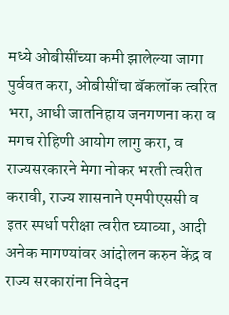मध्ये ओबीसींच्या कमी झालेल्या जागा पुर्ववत करा, ओबीसींचा बॅकलॉक त्वरित भरा, आधी जातनिहाय जनगणना करा व मगच रोहिणी आयोग लागु करा, व राज्यसरकारने मेगा नोकर भरती त्वरीत करावी, राज्य शासनाने एमपीएससी व इतर स्पर्धा परीक्षा त्वरीत घ्याव्या, आदी अनेक मागण्यांवर आंदोलन करुन केंद्र व राज्य सरकारांना निवेदन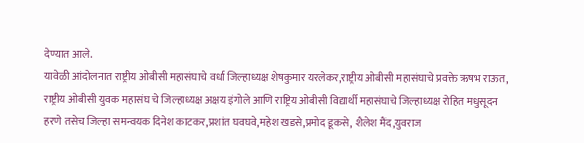देण्यात आले.
यावेळी आंदोलनात राष्ट्रीय ओबीसी महासंघाचे वर्धा जिल्हाध्यक्ष शेषकुमार यरलेकर,राष्ट्रीय ओबीसी महासंघाचे प्रवक्ते ऋषभ राऊत, राष्ट्रीय ओबीसी युवक महासंघ चे जिल्हाध्यक्ष अक्षय इंगोले आणि राष्ट्रिय ओबीसी विद्यार्थी महासंघाचे जिल्हाध्यक्ष रोहित मधुसूदन हरणे तसेच जिल्हा समन्वयक दिनेश काटकर,प्रशांत घवघवे,महेश खडसे,प्रमोद डूकसे, शैलेश मैंद,युवराज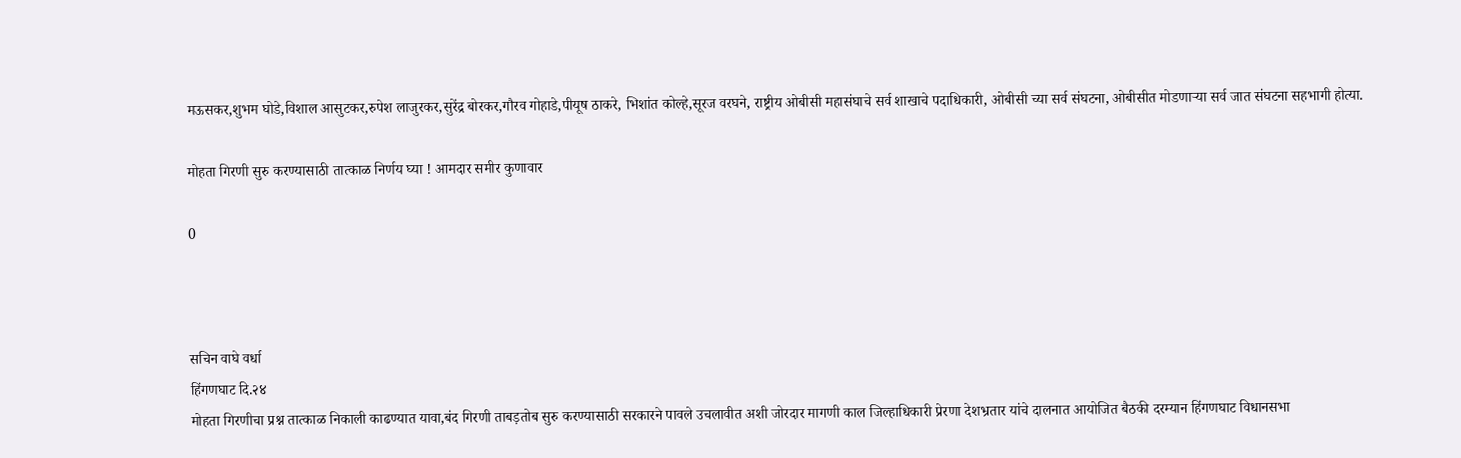मऊसकर,शुभम घोडे,विशाल आसुटकर,रुपेश लाजुरकर,सुरेंद्र बोरकर,गौरव गोहाडे,पीयूष ठाकरे, भिशांत कोल्हे,सूरज वरघने, राष्ट्रीय ओबीसी महासंघाचे सर्व शाखाचे पदाधिकारी, ओबीसी च्या सर्व संघटना, ओबीसीत मोडणाऱ्या सर्व जात संघटना सहभागी होत्या.

मोहता गिरणी सुरु करण्यासाठी तात्काळ निर्णय घ्या ! आमदार समीर कुणावार

0



सचिन वाघे वर्धा
हिंगणघाट दि.२४
मोहता गिरणीचा प्रश्न तात्काळ निकाली काढण्यात यावा,बंद गिरणी ताबड़तोब सुरु करण्यासाठी सरकारने पावले उचलावीत अशी जोरदार मागणी काल जिल्हाधिकारी प्रेरणा देशभ्रतार यांचे दालनात आयोजित बैठकी दरम्यान हिंगणघाट विधानसभा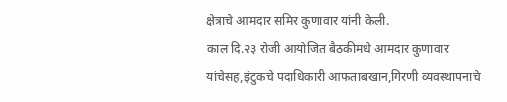क्षेत्राचे आमदार समिर कुणावार यांनी केली.
काल दि.२३ रोजी आयोजित बैठकीमधे आमदार कुणावार यांचेसह,इंटुकचे पदाधिकारी आफताबखान,गिरणी व्यवस्थापनाचे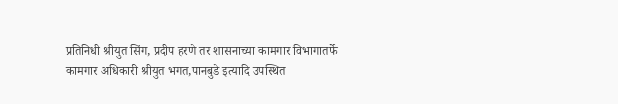प्रतिनिधी श्रीयुत सिंग, प्रदीप हरणे तर शासनाच्या कामगार विभागातर्फे कामगार अधिकारी श्रीयुत भगत,पानबुडे इत्यादि उपस्थित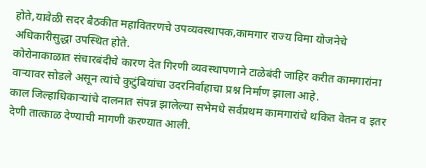होते,यावेळी सदर बैठकीत महावितरणचे उपव्यवस्थापक,कामगार राज्य विमा योजनेचे अधिकारीसुद्धा उपस्थित होते.
कोरोनाकाळात संचारबंदीचे कारण देत गिरणी व्यवस्थापणाने टाळेबंदी जाहिर करीत कामगारांना वाऱ्यावर सोडले असून त्यांचे कुटुंबियांचा उदरनिर्वाहाचा प्रश्न निर्माण झाला आहे.
काल जिल्हाधिकाऱ्यांचे दालनात संपन्न झालेल्या सभेमधे सर्वप्रथम कामगारांचे थकित वेतन व इतर देणी तात्काळ देण्याची मागणी करण्यात आली.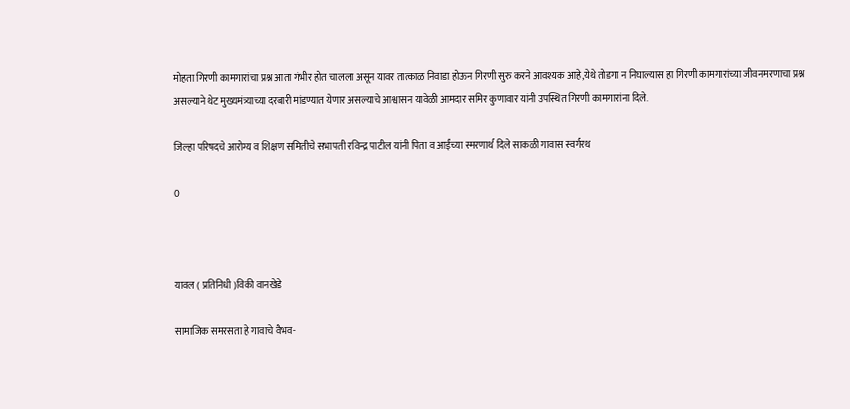मोहता गिरणी कामगारांचा प्रश्न आता गंभीर होत चालला असून यावर तात्काळ निवाडा होऊन गिरणी सुरु करने आवश्यक आहे,येथे तोडगा न निघाल्यास हा गिरणी कामगारांच्या जीवनमरणाचा प्रश्न असल्याने थेट मुख्यमंत्र्याच्या दरबारी मांडण्यात येणार असल्याचे आश्वासन यावेळी आमदार समिर कुणावार यांनी उपस्थित गिरणी कामगारांना दिले.

जिल्हा परिषदचे आरोग्य व शिक्षण समितीचे सभापती रविन्द्र पाटील यांनी पिता व आईंच्या स्मरणार्थ दिले साकळी गावास स्वर्गरथ

0



यावल ( प्रतिनिधी )विकी वानखेडे

सामाजिक समरसता हे गावाचे वैभव-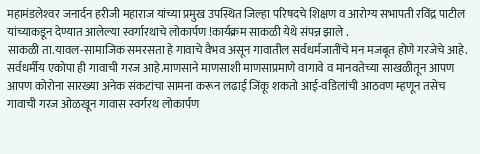महामंडलेश्‍वर जनार्दन हरीजी महाराज यांच्या प्रमुख उपस्थित जिल्हा परिषदचे शिक्षण व आरोग्य सभापती रविंद्र पाटील यांच्याकडून देण्यात आलेल्या स्वर्गारथाचे लोकार्पण !कार्यक्रम साकळी येथे संपन्न झाले .
साकळी ता.यावल-सामाजिक समरसता हे गावाचे वैभव असून गावातील सर्वधर्मजातींचे मन मजबूत होणे गरजेचे आहे. सर्वधर्मीय एकोपा ही गावाची गरज आहे.माणसाने माणसाशी माणसाप्रमाणे वागावे व मानवतेच्या साखळीतून आपण आपण कोरोना सारख्या अनेक संकटांचा सामना करून लढाई जिंकू शकतो आई-वडिलांची आठवण म्हणून तसेच गावाची गरज ओळखून गावास स्वर्गरथ लोकार्पण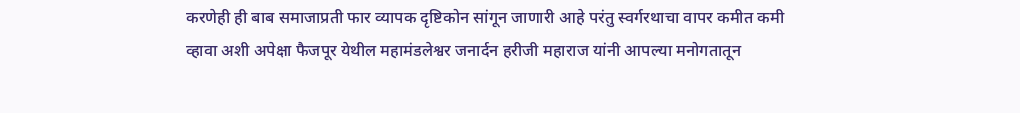करणेही ही बाब समाजाप्रती फार व्यापक दृष्टिकोन सांगून जाणारी आहे परंतु स्वर्गरथाचा वापर कमीत कमी व्हावा अशी अपेक्षा फैजपूर येथील महामंडलेश्वर जनार्दन हरीजी महाराज यांनी आपल्या मनोगतातून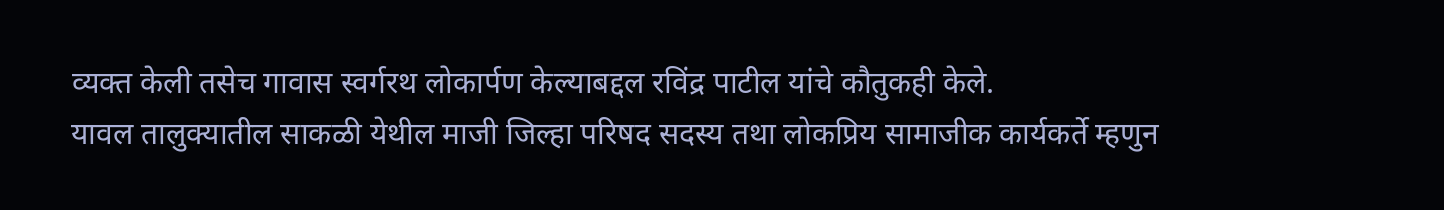व्यक्त केली तसेच गावास स्वर्गरथ लोकार्पण केल्याबद्दल रविंद्र पाटील यांचे कौतुकही केले.
यावल तालुक्यातील साकळी येथील माजी जिल्हा परिषद सदस्य तथा लोकप्रिय सामाजीक कार्यकर्ते म्हणुन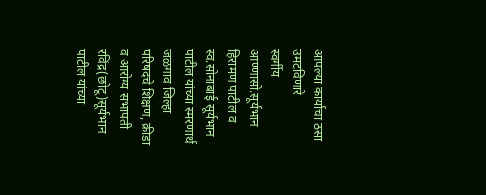आपल्या कार्याचा ठसा उमटविणारे
स्वर्गीय आण्‍णासो.सूर्यभान हिरामण पाटील व स्व.सोनाबाई सूर्यभान पाटील यांच्या स्मरणार्थ जळगाव जिल्हा परिषदचे शिक्षण, क्रीडा व आरोग्य सभापती रविंद्र(छोटू)सूर्यभान पाटील यांच्या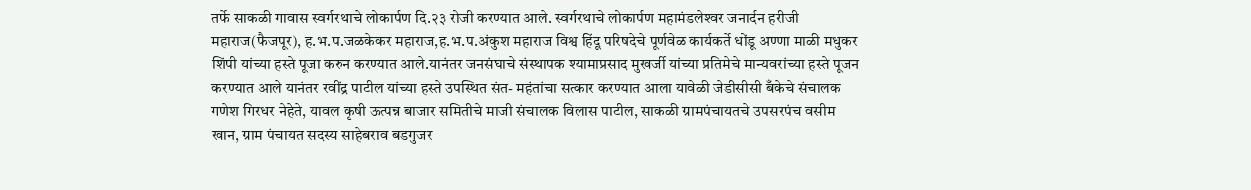तर्फे साकळी गावास स्वर्गरथाचे लोकार्पण दि.२३ रोजी करण्यात आले. स्वर्गरथाचे लोकार्पण महामंडलेश्‍वर जनार्दन हरीजी महाराज(फैजपूर), ह.भ.प.जळकेकर महाराज,ह.भ.प.अंकुश महाराज विश्व हिंदू परिषदेचे पूर्णवेळ कार्यकर्ते धोंडू अण्णा माळी मधुकर शिंपी यांच्या हस्ते पूजा करुन करण्यात आले.यानंतर जनसंघाचे संस्थापक श्यामाप्रसाद मुखर्जी यांच्या प्रतिमेचे मान्यवरांच्या हस्ते पूजन करण्यात आले यानंतर रवींद्र पाटील यांच्या हस्ते उपस्थित संत- महंतांचा सत्कार करण्यात आला यावेळी जेडीसीसी बँकेचे संचालक गणेश गिरधर नेहेते, यावल कृषी ऊत्पन्न बाजार समितीचे माजी संचालक विलास पाटील, साकळी ग्रामपंचायतचे उपसरपंच वसीम खान, ग्राम पंचायत सदस्य साहेबराव बडगुजर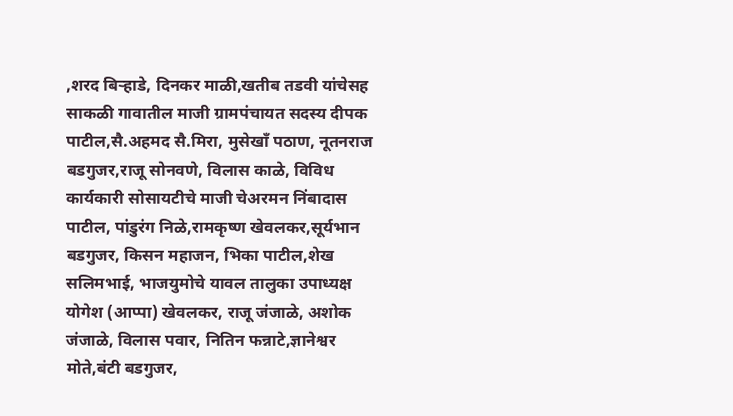,शरद बिऱ्हाडे, दिनकर माळी,खतीब तडवी यांचेसह साकळी गावातील माजी ग्रामपंचायत सदस्य दीपक पाटील,सै.अहमद सै.मिरा, मुसेखाँ पठाण, नूतनराज बडगुजर,राजू सोनवणे, विलास काळे, विविध कार्यकारी सोसायटीचे माजी चेअरमन निंबादास पाटील, पांडुरंग निळे,रामकृष्ण खेवलकर,सूर्यभान बडगुजर, किसन महाजन, भिका पाटील,शेख सलिमभाई, भाजयुमोचे यावल तालुका उपाध्यक्ष योगेश (आप्पा) खेवलकर, राजू जंजाळे, अशोक जंजाळे, विलास पवार, नितिन फन्नाटे,ज्ञानेश्वर मोते,बंटी बडगुजर,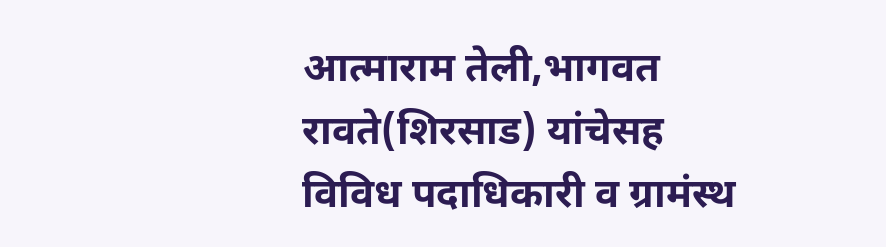आत्माराम तेली,भागवत रावते(शिरसाड) यांचेसह विविध पदाधिकारी व ग्रामंस्थ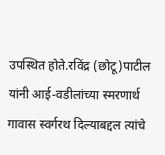उपस्थित होते.रविंद्र (छोटू)पाटील यांनी आई-वडीलांच्या स्मरणार्थ गावास स्वर्गरथ दिल्याबद्दल त्यांचे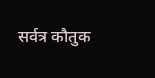सर्वत्र कौतुक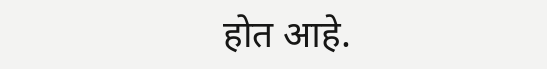होत आहे.